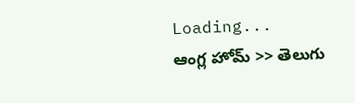Loading...
ఆంగ్ల హోమ్ >> తెలుగు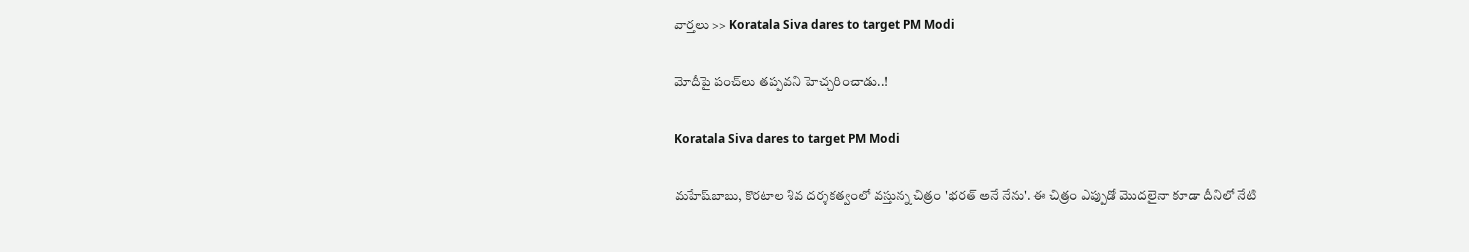వార్తలు >> Koratala Siva dares to target PM Modi

మోదీపై పంచ్‌లు తప్పవని హెచ్చరించాడు..!

Koratala Siva dares to target PM Modi

మహేష్‌బాబు, కొరటాల శివ దర్శకత్వంలో వస్తున్న చిత్రం 'భరత్‌ అనే నేను'. ఈ చిత్రం ఎప్పుడో మొదలైనా కూడా దీనిలో నేటి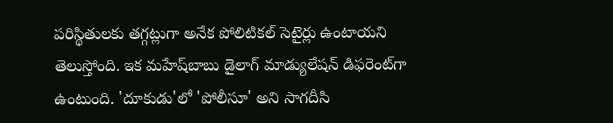పరిస్థితులకు తగ్గట్లుగా అనేక పోలిటికల్‌ సెటైర్లు ఉంటాయని తెలుస్తోంది. ఇక మహేష్‌బాబు డైలాగ్‌ మాడ్యులేషన్‌ డిఫరెంట్‌గా ఉంటుంది. 'దూకుడు'లో 'పోలీసూ' అని సాగదీసి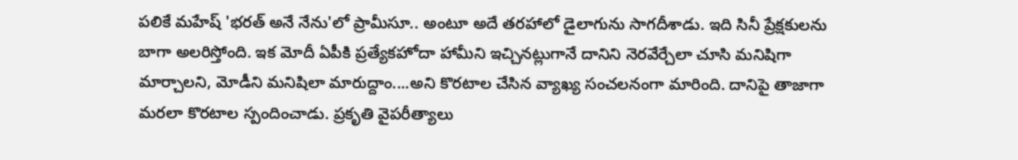పలికే మహేష్‌ 'భరత్‌ అనే నేను'లో ప్రామీసూ.. అంటూ అదే తరహాలో డైలాగును సాగదీశాడు. ఇది సినీ ప్రేక్షకులను బాగా అలరిస్తోంది. ఇక మోదీ ఏపీకి ప్రత్యేకహోదా హామీని ఇచ్చినట్లుగానే దానిని నెరవేర్చేలా చూసి మనిషిగా మార్చాలని, మోడీని మనిషిలా మారుద్దాం....అని కొరటాల చేసిన వ్యాఖ్య సంచలనంగా మారింది. దానిపై తాజాగా మరలా కొరటాల స్పందించాడు. ప్రకృతి వైపరీత్యాలు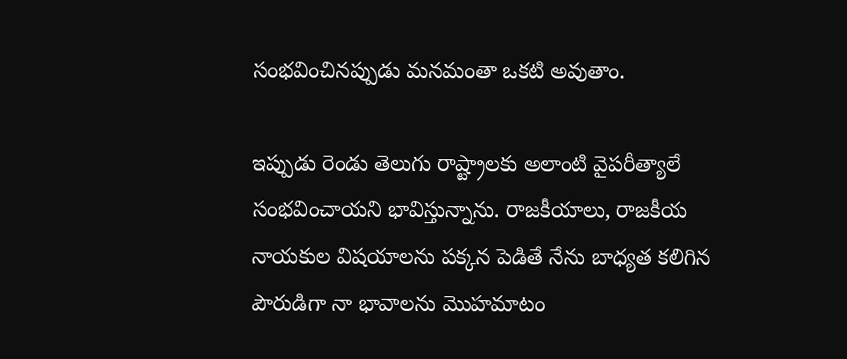సంభవించినప్పుడు మనమంతా ఒకటి అవుతాం.

ఇప్పుడు రెండు తెలుగు రాష్ట్రాలకు అలాంటి వైపరీత్యాలే సంభవించాయని భావిస్తున్నాను. రాజకీయాలు, రాజకీయ నాయకుల విషయాలను పక్కన పెడితే నేను బాధ్యత కలిగిన పౌరుడిగా నా భావాలను మొహమాటం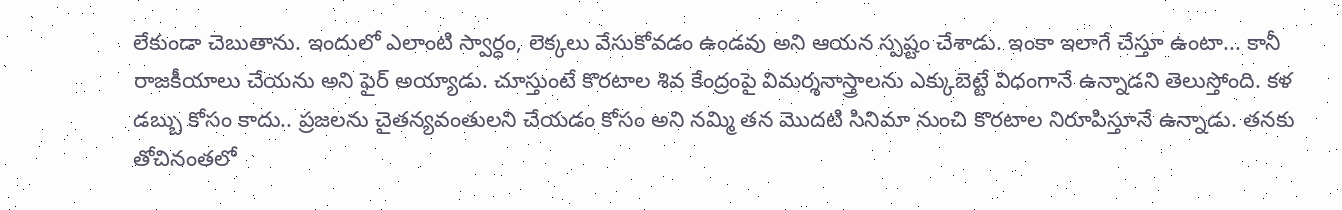లేకుండా చెబుతాను. ఇందులో ఎలాంటి స్వార్ధం, లెక్కలు వేసుకోవడం ఉండవు అని ఆయన స్పష్టం చేశాడు. ఇంకా ఇలాగే చేస్తూ ఉంటా... కానీ రాజకీయాలు చేయను అని ఫైర్‌ అయ్యాడు. చూస్తుంటే కొరటాల శివ కేంద్రంపై విమర్శనాస్త్రాలను ఎక్కుబెట్టే విధంగానే ఉన్నాడని తెలుస్తోంది. కళ డబ్బు కోసం కాదు.. ప్రజలను చైతన్యవంతులని చేయడం కోసం అని నమ్మి తన మొదటి సినిమా నుంచి కొరటాల నిరూపిస్తూనే ఉన్నాడు. తనకు తోచినంతలో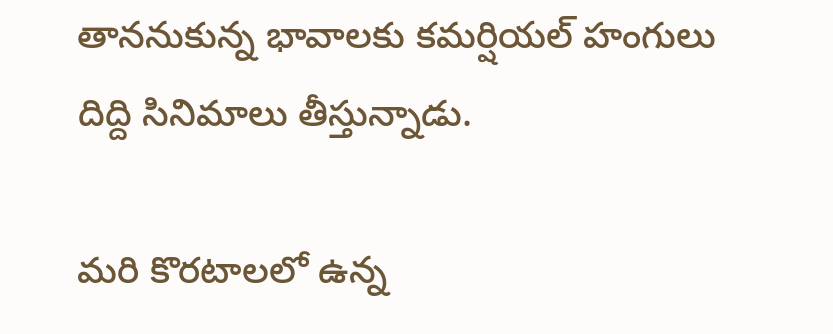తాననుకున్న భావాలకు కమర్షియల్‌ హంగులు దిద్ది సినిమాలు తీస్తున్నాడు.

మరి కొరటాలలో ఉన్న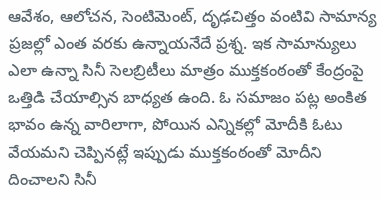ఆవేశం, ఆలోచన, సెంటిమెంట్‌, దృఢచిత్తం వంటివి సామాన్య ప్రజల్లో ఎంత వరకు ఉన్నాయనేదే ప్రశ్న. ఇక సామాన్యులు ఎలా ఉన్నా సినీ సెలబ్రిటీలు మాత్రం ముక్తకంఠంతో కేంద్రంపై ఒత్తిడి చేయాల్సిన బాధ్యత ఉంది. ఓ సమాజం పట్ల అంకిత భావం ఉన్న వారిలాగా, పోయిన ఎన్నికల్లో మోదీకి ఓటు వేయమని చెప్పినట్లే ఇప్పుడు ముక్తకంఠంతో మోదీని దించాలని సినీ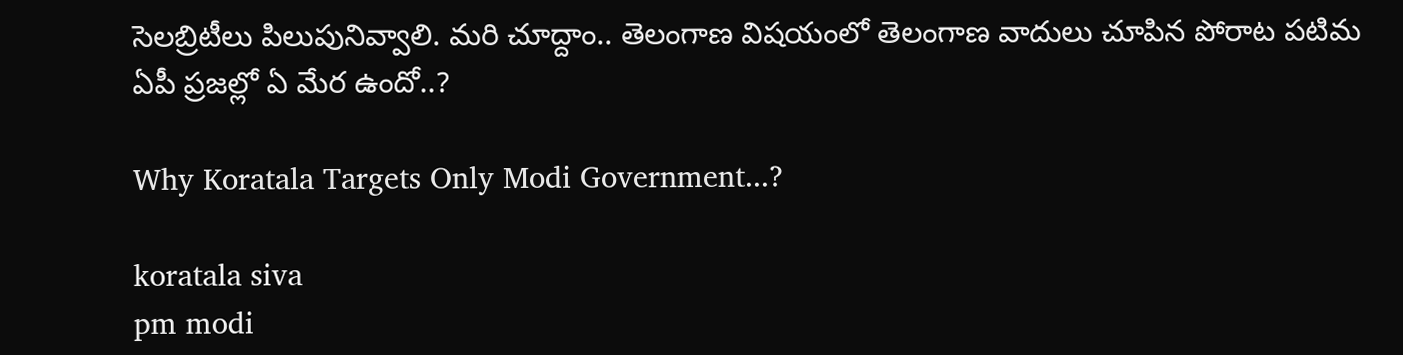సెలబ్రిటీలు పిలుపునివ్వాలి. మరి చూద్దాం.. తెలంగాణ విషయంలో తెలంగాణ వాదులు చూపిన పోరాట పటిమ ఏపీ ప్రజల్లో ఏ మేర ఉందో..?

Why Koratala Targets Only Modi Government...?

koratala siva
pm modi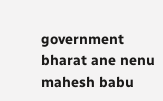government
bharat ane nenu
mahesh babu